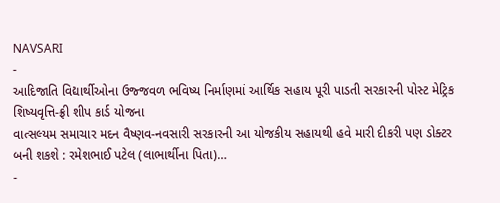NAVSARI
-
આદિજાતિ વિદ્યાર્થીઓના ઉજ્જવળ ભવિષ્ય નિર્માણમાં આર્થિક સહાય પૂરી પાડતી સરકારની પોસ્ટ મેટ્રિક શિષ્યવૃત્તિ-ફ્રી શીપ કાર્ડ યોજના
વાત્સલ્યમ સમાચાર મદન વૈષ્ણવ-નવસારી સરકારની આ યોજકીય સહાયથી હવે મારી દીકરી પણ ડોક્ટર બની શકશે : રમેશભાઈ પટેલ (લાભાર્થીના પિતા)…
-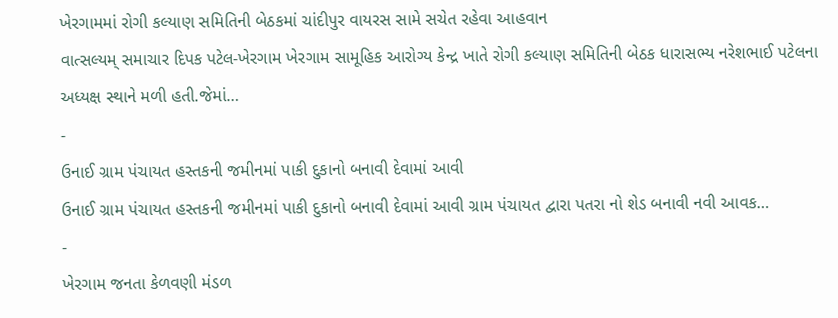ખેરગામમાં રોગી કલ્યાણ સમિતિની બેઠકમાં ચાંદીપુર વાયરસ સામે સચેત રહેવા આહવાન
વાત્સલ્યમ્ સમાચાર દિપક પટેલ-ખેરગામ ખેરગામ સામૂહિક આરોગ્ય કેન્દ્ર ખાતે રોગી કલ્યાણ સમિતિની બેઠક ધારાસભ્ય નરેશભાઈ પટેલના અધ્યક્ષ સ્થાને મળી હતી.જેમાં…
-
ઉનાઈ ગ્રામ પંચાયત હસ્તકની જમીનમાં પાકી દુકાનો બનાવી દેવામાં આવી
ઉનાઈ ગ્રામ પંચાયત હસ્તકની જમીનમાં પાકી દુકાનો બનાવી દેવામાં આવી ગ્રામ પંચાયત દ્વારા પતરા નો શેડ બનાવી નવી આવક…
-
ખેરગામ જનતા કેળવણી મંડળ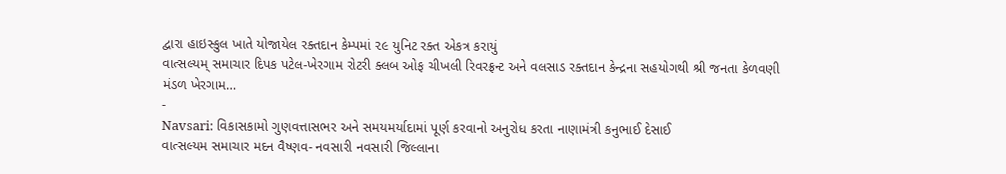દ્વારા હાઇસ્કુલ ખાતે યોજાયેલ રક્તદાન કેમ્પમાં ૨૯ યુનિટ રક્ત એકત્ર કરાયું
વાત્સલ્યમ્ સમાચાર દિપક પટેલ-ખેરગામ રોટરી ક્લબ ઓફ ચીખલી રિવરફ્રન્ટ અને વલસાડ રક્તદાન કેન્દ્રના સહયોગથી શ્રી જનતા કેળવણી મંડળ ખેરગામ…
-
Navsari: વિકાસકામો ગુણવત્તાસભર અને સમયમર્યાદામાં પૂર્ણ કરવાનો અનુરોધ કરતા નાણામંત્રી કનુભાઈ દેસાઈ
વાત્સલ્યમ સમાચાર મદન વૈષ્ણવ- નવસારી નવસારી જિલ્લાના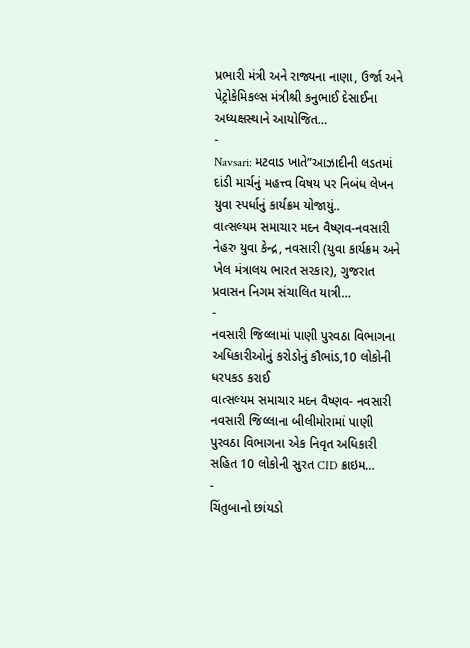પ્રભારી મંત્રી અને રાજ્યના નાણા, ઉર્જા અને પેટ્રોકેમિકલ્સ મંત્રીશ્રી કનુભાઈ દેસાઈના અધ્યક્ષસ્થાને આયોજિત…
-
Navsari: મટવાડ ખાતે”આઝાદીની લડતમાં દાંડી માર્ચનું મહત્ત્વ વિષય પર નિબંધ લેખન યુવા સ્પર્ધાનું કાર્યક્રમ યોજાયું..
વાત્સલ્યમ સમાચાર મદન વૈષ્ણવ-નવસારી નેહરુ યુવા કેન્દ્ર, નવસારી (યુવા કાર્યક્રમ અને ખેલ મંત્રાલય ભારત સરકાર), ગુજરાત પ્રવાસન નિગમ સંચાલિત યાત્રી…
-
નવસારી જિલ્લામાં પાણી પુરવઠા વિભાગના અધિકારીઓનું કરોડોનું કૌભાંડ,10 લોકોની ધરપકડ કરાઈ
વાત્સલ્યમ સમાચાર મદન વૈષ્ણવ- નવસારી નવસારી જિલ્લાના બીલીમોરામાં પાણી પુરવઠા વિભાગના એક નિવૃત અધિકારી સહિત 10 લોકોની સુરત CID ક્રાઇમ…
-
ચિંતુબાનો છાંયડો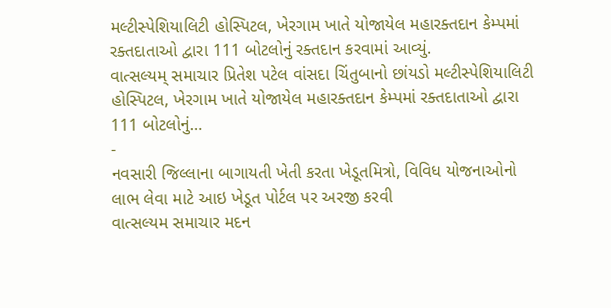મલ્ટીસ્પેશિયાલિટી હોસ્પિટલ, ખેરગામ ખાતે યોજાયેલ મહારક્તદાન કેમ્પમાં રક્તદાતાઓ દ્વારા 111 બોટલોનું રક્તદાન કરવામાં આવ્યું.
વાત્સલ્યમ્ સમાચાર પ્રિતેશ પટેલ વાંસદા ચિંતુબાનો છાંયડો મલ્ટીસ્પેશિયાલિટી હોસ્પિટલ, ખેરગામ ખાતે યોજાયેલ મહારક્તદાન કેમ્પમાં રક્તદાતાઓ દ્વારા 111 બોટલોનું…
-
નવસારી જિલ્લાના બાગાયતી ખેતી કરતા ખેડૂતમિત્રો, વિવિધ યોજનાઓનો લાભ લેવા માટે આઇ ખેડૂત પોર્ટલ પર અરજી કરવી
વાત્સલ્યમ સમાચાર મદન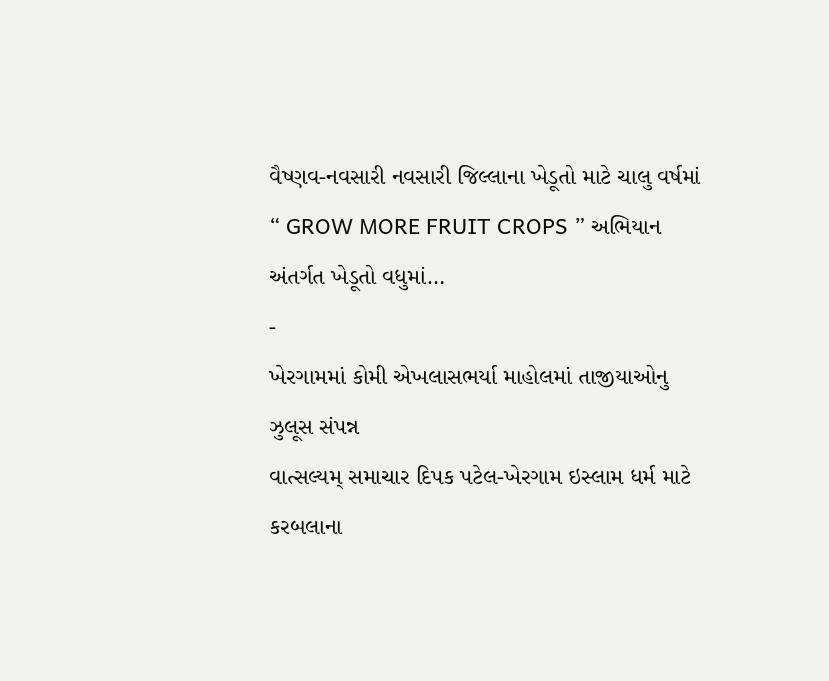વૈષ્ણવ-નવસારી નવસારી જિલ્લાના ખેડૂતો માટે ચાલુ વર્ષમાં “ GROW MORE FRUIT CROPS ” અભિયાન અંતર્ગત ખેડૂતો વધુમાં…
-
ખેરગામમાં કોમી એખલાસભર્યા માહોલમાં તાજીયાઓનુ ઝુલૂસ સંપન્ન
વાત્સલ્યમ્ સમાચાર દિપક પટેલ-ખેરગામ ઇસ્લામ ધર્મ માટે કરબલાના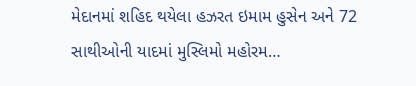મેદાનમાં શહિદ થયેલા હઝરત ઇમામ હુસેન અને 72 સાથીઓની યાદમાં મુસ્લિમો મહોરમ…